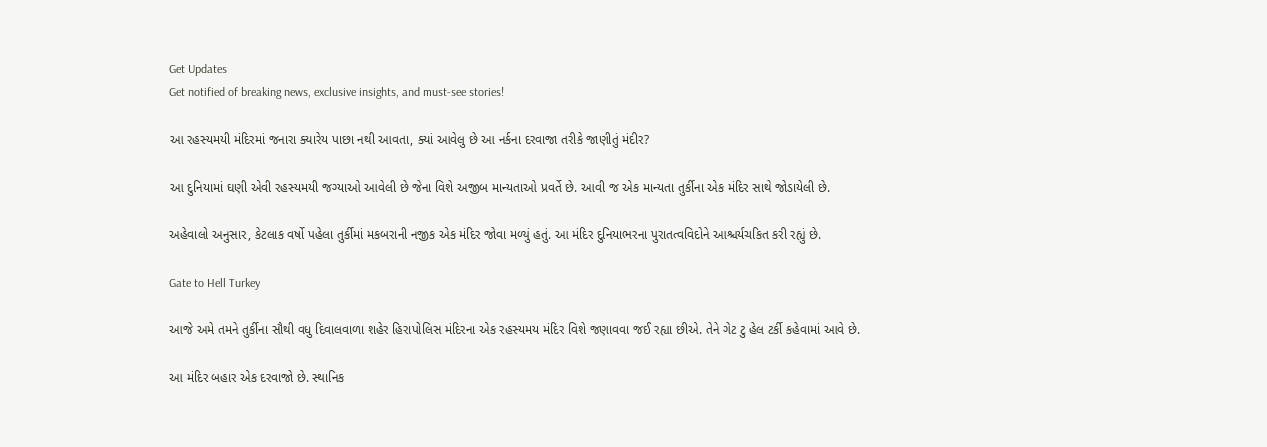Get Updates
Get notified of breaking news, exclusive insights, and must-see stories!

આ રહસ્યમયી મંદિરમાં જનારા ક્યારેય પાછા નથી આવતા, ક્યાં આવેલુ છે આ નર્કના દરવાજા તરીકે જાણીતું મંદીર?

આ દુનિયામાં ઘણી એવી રહસ્યમયી જગ્યાઓ આવેલી છે જેના વિશે અજીબ માન્યતાઓ પ્રવર્તે છે. આવી જ એક માન્યતા તુર્કીના એક મંદિર સાથે જોડાયેલી છે.

અહેવાલો અનુસાર, કેટલાક વર્ષો પહેલા તુર્કીમાં મકબરાની નજીક એક મંદિર જોવા મળ્યું હતું. આ મંદિર દુનિયાભરના પુરાતત્વવિદોને આશ્ચર્યચકિત કરી રહ્યું છે.

Gate to Hell Turkey

આજે અમે તમને તુર્કીના સૌથી વધુ દિવાલવાળા શહેર હિરાપોલિસ મંદિરના એક રહસ્યમય મંદિર વિશે જણાવવા જઈ રહ્યા છીએ. તેને ગેટ ટુ હેલ ટર્કી કહેવામાં આવે છે.

આ મંદિર બહાર એક દરવાજો છે. સ્થાનિક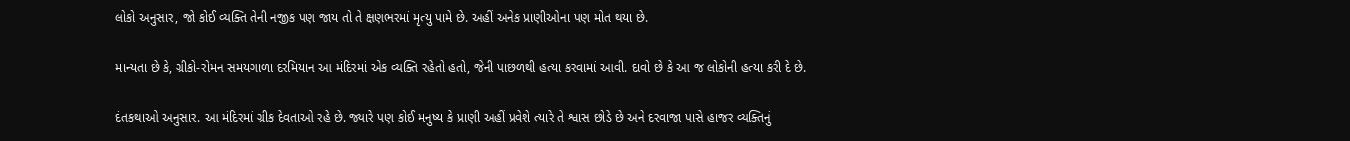લોકો અનુસાર, જો કોઈ વ્યક્તિ તેની નજીક પણ જાય તો તે ક્ષણભરમાં મૃત્યુ પામે છે. અહીં અનેક પ્રાણીઓના પણ મોત થયા છે.

માન્યતા છે કે, ગ્રીકો-રોમન સમયગાળા દરમિયાન આ મંદિરમાં એક વ્યક્તિ રહેતો હતો, જેની પાછળથી હત્યા કરવામાં આવી. દાવો છે કે આ જ લોકોની હત્યા કરી દે છે.

દંતકથાઓ અનુસાર. આ મંદિરમાં ગ્રીક દેવતાઓ રહે છે. જ્યારે પણ કોઈ મનુષ્ય કે પ્રાણી અહીં પ્રવેશે ત્યારે તે શ્વાસ છોડે છે અને દરવાજા પાસે હાજર વ્યક્તિનું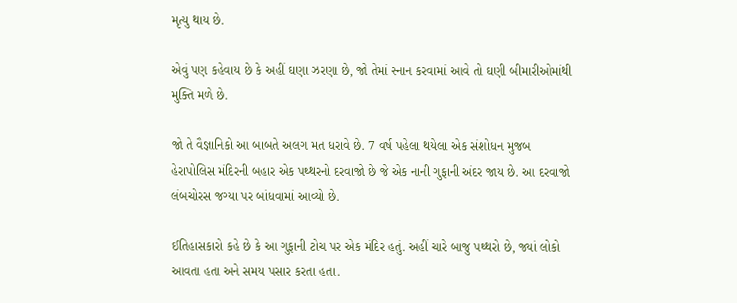મૃત્યુ થાય છે.

એવું પણ કહેવાય છે કે અહીં ઘણા ઝરણા છે, જો તેમાં સ્નાન કરવામાં આવે તો ઘણી બીમારીઓમાંથી મુક્તિ મળે છે.

જો તે વૈજ્ઞાનિકો આ બાબતે અલગ મત ધરાવે છે. 7 વર્ષ પહેલા થયેલા એક સંશોધન મુજબ હેરાપોલિસ મંદિરની બહાર એક પથ્થરનો દરવાજો છે જે એક નાની ગુફાની અંદર જાય છે. આ દરવાજો લંબચોરસ જગ્યા પર બાંધવામાં આવ્યો છે.

ઈતિહાસકારો કહે છે કે આ ગુફાની ટોચ પર એક મંદિર હતું. અહીં ચારે બાજુ પથ્થરો છે, જ્યાં લોકો આવતા હતા અને સમય પસાર કરતા હતા.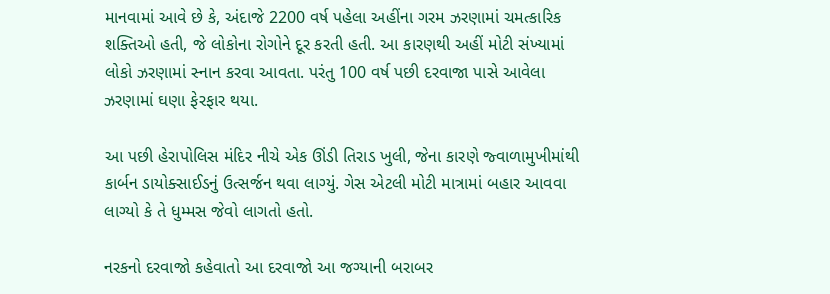માનવામાં આવે છે કે, અંદાજે 2200 વર્ષ પહેલા અહીંના ગરમ ઝરણામાં ચમત્કારિક શક્તિઓ હતી, જે લોકોના રોગોને દૂર કરતી હતી. આ કારણથી અહીં મોટી સંખ્યામાં લોકો ઝરણામાં સ્નાન કરવા આવતા. પરંતુ 100 વર્ષ પછી દરવાજા પાસે આવેલા ઝરણામાં ઘણા ફેરફાર થયા.

આ પછી હેરાપોલિસ મંદિર નીચે એક ઊંડી તિરાડ ખુલી, જેના કારણે જ્વાળામુખીમાંથી કાર્બન ડાયોક્સાઈડનું ઉત્સર્જન થવા લાગ્યું. ગેસ એટલી મોટી માત્રામાં બહાર આવવા લાગ્યો કે તે ધુમ્મસ જેવો લાગતો હતો.

નરકનો દરવાજો કહેવાતો આ દરવાજો આ જગ્યાની બરાબર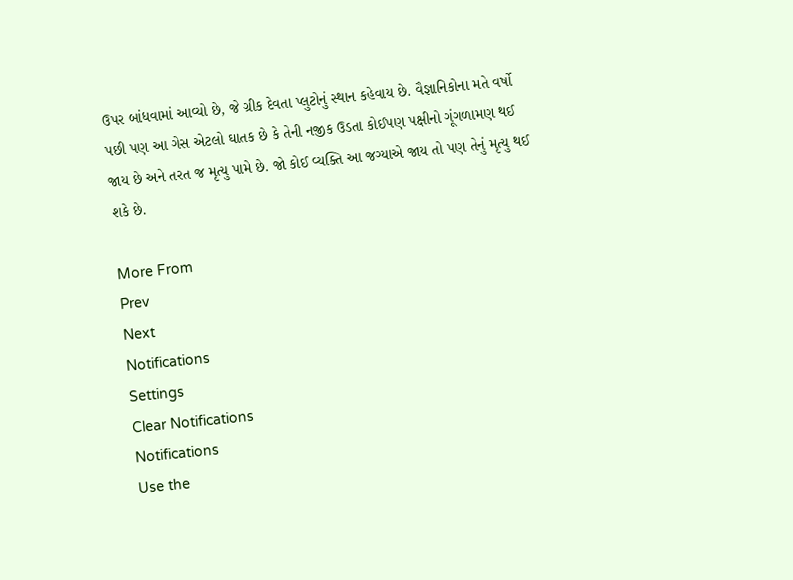ઉપર બાંધવામાં આવ્યો છે, જે ગ્રીક દેવતા પ્લુટોનું સ્થાન કહેવાય છે. વૈજ્ઞાનિકોના મતે વર્ષો પછી પણ આ ગેસ એટલો ઘાતક છે કે તેની નજીક ઉડતા કોઈપણ પક્ષીનો ગૂંગળામણ થઈ જાય છે અને તરત જ મૃત્યુ પામે છે. જો કોઈ વ્યક્તિ આ જગ્યાએ જાય તો પણ તેનું મૃત્યુ થઈ શકે છે.

More From
Prev
Next
Notifications
Settings
Clear Notifications
Notifications
Use the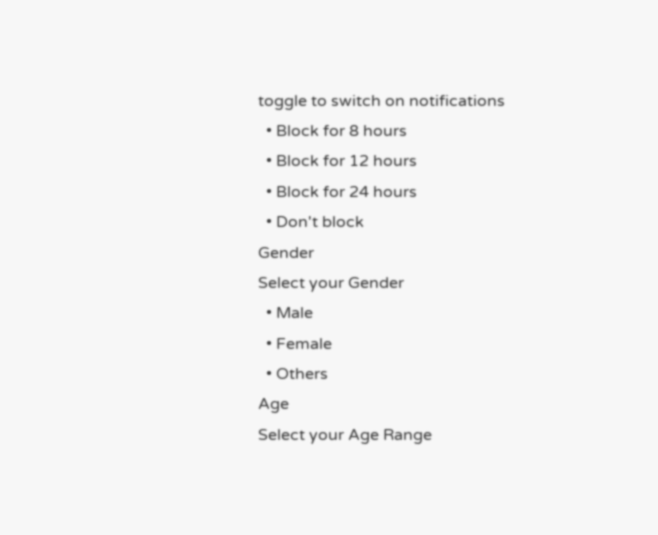toggle to switch on notifications
  • Block for 8 hours
  • Block for 12 hours
  • Block for 24 hours
  • Don't block
Gender
Select your Gender
  • Male
  • Female
  • Others
Age
Select your Age Range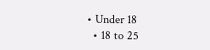• Under 18
  • 18 to 25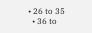• 26 to 35
  • 36 to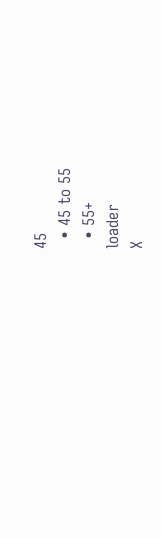45
  • 45 to 55
  • 55+
loader
X